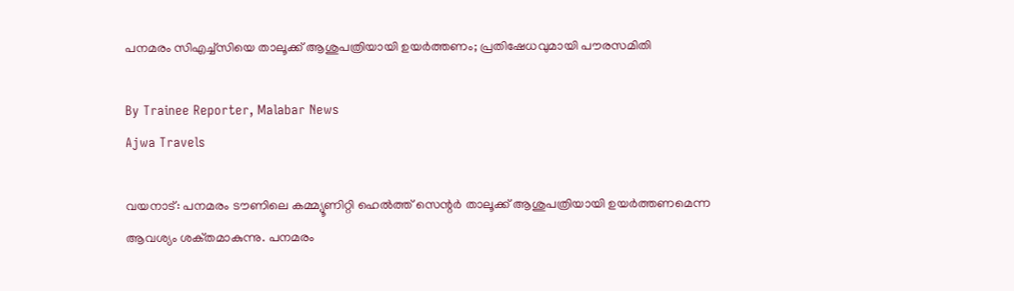പനമരം സിഎച്ച്‌സിയെ താലൂക്ക് ആശുപത്രിയായി ഉയർത്തണം; പ്രതിഷേധവുമായി പൗരസമിതി

By Trainee Reporter, Malabar News
Ajwa Travels

വയനാട്: പനമരം ടൗണിലെ കമ്മ്യൂണിറ്റി ഹെൽത്ത് സെന്റർ താലൂക്ക് ആശുപത്രിയായി ഉയർത്തണമെന്ന ആവശ്യം ശക്‌തമാകുന്നു. പനമരം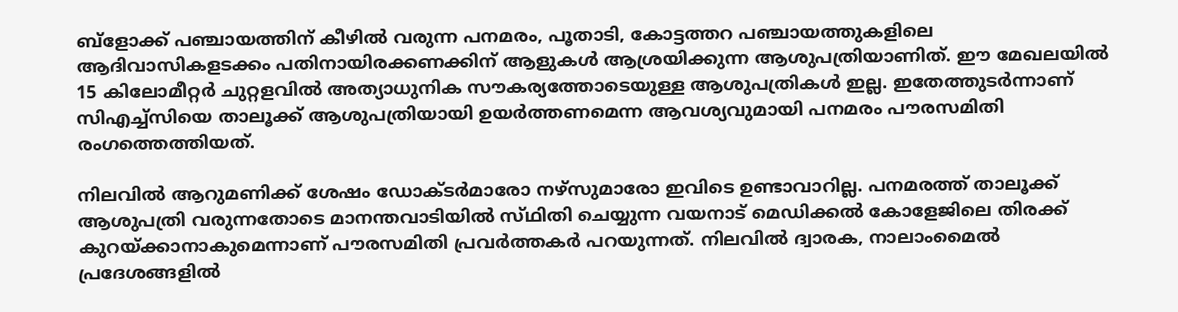ബ്ളോക്ക് പഞ്ചായത്തിന് കീഴിൽ വരുന്ന പനമരം, പൂതാടി, കോട്ടത്തറ പഞ്ചായത്തുകളിലെ ആദിവാസികളടക്കം പതിനായിരക്കണക്കിന് ആളുകൾ ആശ്രയിക്കുന്ന ആശുപത്രിയാണിത്. ഈ മേഖലയിൽ 15 കിലോമീറ്റർ ചുറ്റളവിൽ അത്യാധുനിക സൗകര്യത്തോടെയുള്ള ആശുപത്രികൾ ഇല്ല. ഇതേത്തുടർന്നാണ് സിഎച്ച്‌സിയെ താലൂക്ക് ആശുപത്രിയായി ഉയർത്തണമെന്ന ആവശ്യവുമായി പനമരം പൗരസമിതി രംഗത്തെത്തിയത്.

നിലവിൽ ആറുമണിക്ക് ശേഷം ഡോക്‌ടർമാരോ നഴ്‌സുമാരോ ഇവിടെ ഉണ്ടാവാറില്ല. പനമരത്ത് താലൂക്ക് ആശുപത്രി വരുന്നതോടെ മാനന്തവാടിയിൽ സ്‌ഥിതി ചെയ്യുന്ന വയനാട് മെഡിക്കൽ കോളേജിലെ തിരക്ക് കുറയ്‌ക്കാനാകുമെന്നാണ് പൗരസമിതി പ്രവർത്തകർ പറയുന്നത്. നിലവിൽ ദ്വാരക, നാലാംമൈൽ പ്രദേശങ്ങളിൽ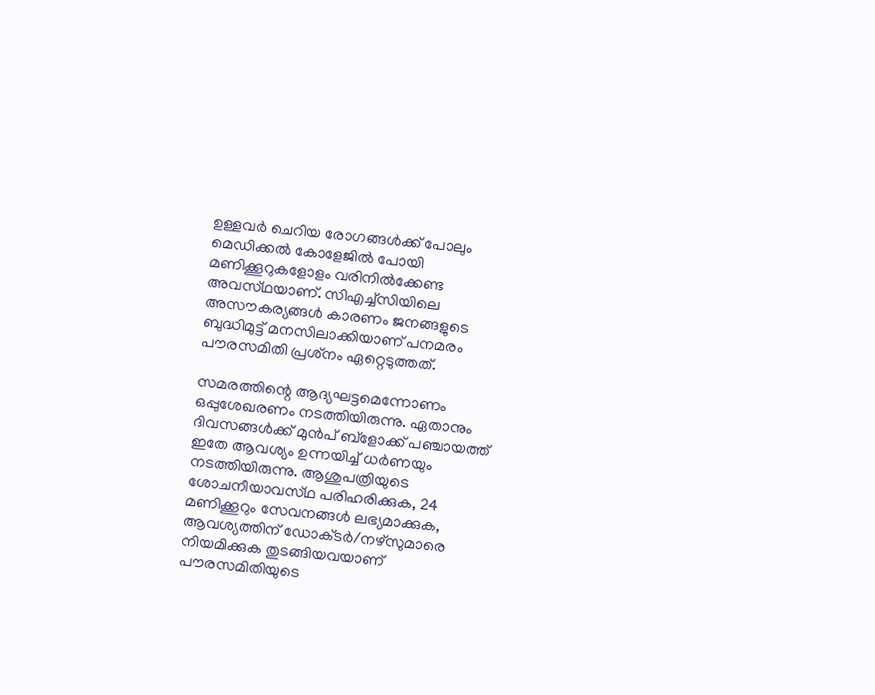ഉള്ളവർ ചെറിയ രോഗങ്ങൾക്ക് പോലും മെഡിക്കൽ കോളേജിൽ പോയി മണിക്കൂറുകളോളം വരിനിൽക്കേണ്ട അവസ്‌ഥയാണ്‌. സിഎച്ച്‌സിയിലെ അസൗകര്യങ്ങൾ കാരണം ജനങ്ങളുടെ ബുദ്ധിമുട്ട് മനസിലാക്കിയാണ് പനമരം പൗരസമിതി പ്രശ്‌നം ഏറ്റെടുത്തത്.

സമരത്തിന്റെ ആദ്യഘട്ടമെന്നോണം ഒപ്പുശേഖരണം നടത്തിയിരുന്നു. ഏതാനും ദിവസങ്ങൾക്ക് മുൻപ് ബ്ളോക്ക് പഞ്ചായത്ത് ഇതേ ആവശ്യം ഉന്നയിച്ച് ധർണയും നടത്തിയിരുന്നു. ആശുപത്രിയുടെ ശോചനീയാവസ്‌ഥ പരിഹരിക്കുക, 24 മണിക്കൂറും സേവനങ്ങൾ ലഭ്യമാക്കുക, ആവശ്യത്തിന് ഡോക്‌ടർ/നഴ്‌സുമാരെ നിയമിക്കുക തുടങ്ങിയവയാണ് പൗരസമിതിയുടെ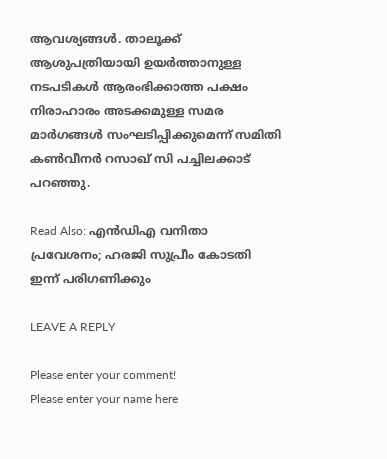ആവശ്യങ്ങൾ. താലൂക്ക് ആശുപത്രിയായി ഉയർത്താനുള്ള നടപടികൾ ആരംഭിക്കാത്ത പക്ഷം നിരാഹാരം അടക്കമുള്ള സമര മാർഗങ്ങൾ സംഘടിപ്പിക്കുമെന്ന് സമിതി കൺവീനർ റസാഖ് സി പച്ചിലക്കാട് പറഞ്ഞു.

Read Also: എൻഡിഎ വനിതാ പ്രവേശനം; ഹരജി സുപ്രീം കോടതി ഇന്ന് പരിഗണിക്കും

LEAVE A REPLY

Please enter your comment!
Please enter your name here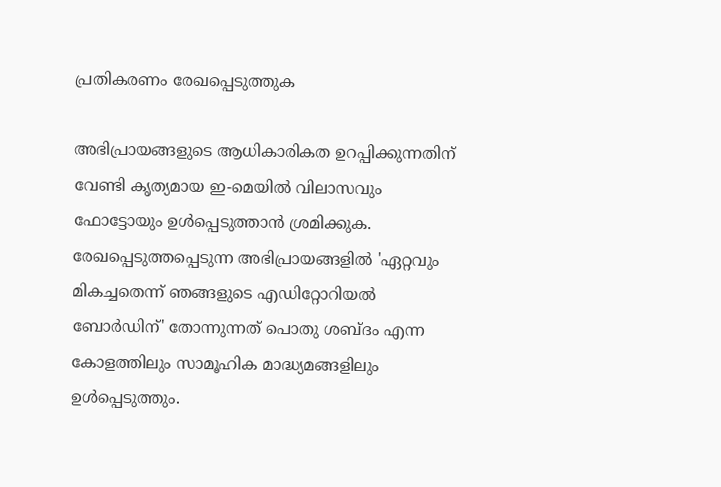പ്രതികരണം രേഖപ്പെടുത്തുക

അഭിപ്രായങ്ങളുടെ ആധികാരികത ഉറപ്പിക്കുന്നതിന് വേണ്ടി കൃത്യമായ ഇ-മെയിൽ വിലാസവും ഫോട്ടോയും ഉൾപ്പെടുത്താൻ ശ്രമിക്കുക. രേഖപ്പെടുത്തപ്പെടുന്ന അഭിപ്രായങ്ങളിൽ 'ഏറ്റവും മികച്ചതെന്ന് ഞങ്ങളുടെ എഡിറ്റോറിയൽ ബോർഡിന്' തോന്നുന്നത് പൊതു ശബ്‌ദം എന്ന കോളത്തിലും സാമൂഹിക മാദ്ധ്യമങ്ങളിലും ഉൾപ്പെടുത്തും.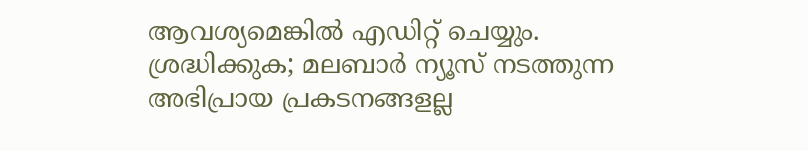ആവശ്യമെങ്കിൽ എഡിറ്റ് ചെയ്യും. ശ്രദ്ധിക്കുക; മലബാർ ന്യൂസ് നടത്തുന്ന അഭിപ്രായ പ്രകടനങ്ങളല്ല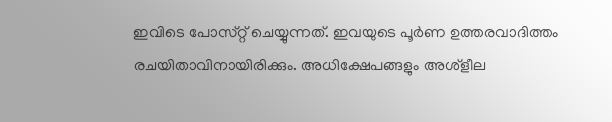ഇവിടെ പോസ്‌റ്റ് ചെയ്യുന്നത്. ഇവയുടെ പൂർണ ഉത്തരവാദിത്തം രചയിതാവിനായിരിക്കും. അധിക്ഷേപങ്ങളും അശ്‌ളീല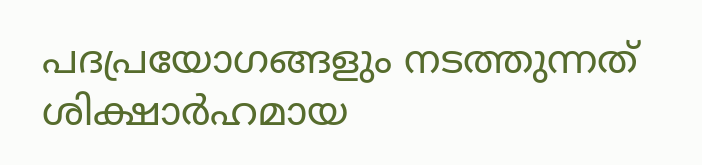പദപ്രയോഗങ്ങളും നടത്തുന്നത് ശിക്ഷാർഹമായ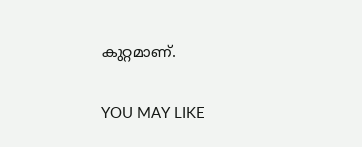കുറ്റമാണ്.

YOU MAY LIKE